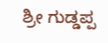ಶ್ರೀ ಗುಡ್ಡಪ್ಪ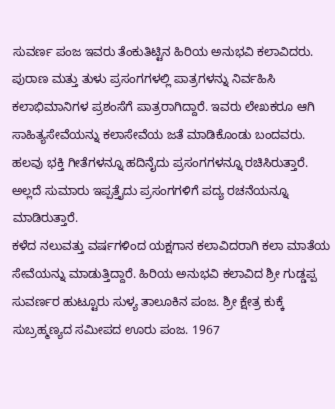ಸುವರ್ಣ ಪಂಜ ಇವರು ತೆಂಕುತಿಟ್ಟಿನ ಹಿರಿಯ ಅನುಭವಿ ಕಲಾವಿದರು. ಪುರಾಣ ಮತ್ತು ತುಳು ಪ್ರಸಂಗಗಳಲ್ಲಿ ಪಾತ್ರಗಳನ್ನು ನಿರ್ವಹಿಸಿ ಕಲಾಭಿಮಾನಿಗಳ ಪ್ರಶಂಸೆಗೆ ಪಾತ್ರರಾಗಿದ್ದಾರೆ. ಇವರು ಲೇಖಕರೂ ಆಗಿ ಸಾಹಿತ್ಯಸೇವೆಯನ್ನು ಕಲಾಸೇವೆಯ ಜತೆ ಮಾಡಿಕೊಂಡು ಬಂದವರು. ಹಲವು ಭಕ್ತಿ ಗೀತೆಗಳನ್ನೂ ಹದಿನೈದು ಪ್ರಸಂಗಗಳನ್ನೂ ರಚಿಸಿರುತ್ತಾರೆ. ಅಲ್ಲದೆ ಸುಮಾರು ಇಪ್ಪತ್ತೈದು ಪ್ರಸಂಗಗಳಿಗೆ ಪದ್ಯ ರಚನೆಯನ್ನೂ ಮಾಡಿರುತ್ತಾರೆ.
ಕಳೆದ ನಲುವತ್ತು ವರ್ಷಗಳಿಂದ ಯಕ್ಷಗಾನ ಕಲಾವಿದರಾಗಿ ಕಲಾ ಮಾತೆಯ ಸೇವೆಯನ್ನು ಮಾಡುತ್ತಿದ್ದಾರೆ. ಹಿರಿಯ ಅನುಭವಿ ಕಲಾವಿದ ಶ್ರೀ ಗುಡ್ಡಪ್ಪ ಸುವರ್ಣರ ಹುಟ್ಟೂರು ಸುಳ್ಯ ತಾಲೂಕಿನ ಪಂಜ. ಶ್ರೀ ಕ್ಷೇತ್ರ ಕುಕ್ಕೆ ಸುಬ್ರಹ್ಮಣ್ಯದ ಸಮೀಪದ ಊರು ಪಂಜ. 1967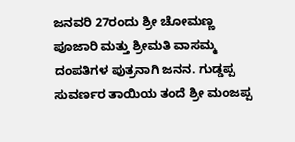ಜನವರಿ 27ರಂದು ಶ್ರೀ ಚೋಮಣ್ಣ ಪೂಜಾರಿ ಮತ್ತು ಶ್ರೀಮತಿ ವಾಸಮ್ಮ ದಂಪತಿಗಳ ಪುತ್ರನಾಗಿ ಜನನ. ಗುಡ್ಡಪ್ಪ ಸುವರ್ಣರ ತಾಯಿಯ ತಂದೆ ಶ್ರೀ ಮಂಜಪ್ಪ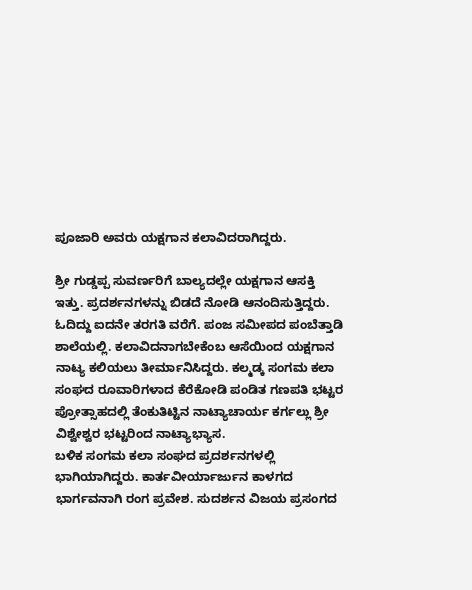ಪೂಜಾರಿ ಅವರು ಯಕ್ಷಗಾನ ಕಲಾವಿದರಾಗಿದ್ದರು.

ಶ್ರೀ ಗುಡ್ಡಪ್ಪ ಸುವರ್ಣರಿಗೆ ಬಾಲ್ಯದಲ್ಲೇ ಯಕ್ಷಗಾನ ಆಸಕ್ತಿ ಇತ್ತು. ಪ್ರದರ್ಶನಗಳನ್ನು ಬಿಡದೆ ನೋಡಿ ಆನಂದಿಸುತ್ತಿದ್ದರು. ಓದಿದ್ದು ಐದನೇ ತರಗತಿ ವರೆಗೆ. ಪಂಜ ಸಮೀಪದ ಪಂಬೆತ್ತಾಡಿ ಶಾಲೆಯಲ್ಲಿ. ಕಲಾವಿದನಾಗಬೇಕೆಂಬ ಆಸೆಯಿಂದ ಯಕ್ಷಗಾನ ನಾಟ್ಯ ಕಲಿಯಲು ತೀರ್ಮಾನಿಸಿದ್ದರು. ಕಲ್ಮಡ್ಕ ಸಂಗಮ ಕಲಾ ಸಂಘದ ರೂವಾರಿಗಳಾದ ಕೆರೆಕೋಡಿ ಪಂಡಿತ ಗಣಪತಿ ಭಟ್ಟರ ಪ್ರೋತ್ಸಾಹದಲ್ಲಿ ತೆಂಕುತಿಟ್ಟಿನ ನಾಟ್ಯಾಚಾರ್ಯ ಕರ್ಗಲ್ಲು ಶ್ರೀ ವಿಶ್ವೇಶ್ವರ ಭಟ್ಟರಿಂದ ನಾಟ್ಯಾಭ್ಯಾಸ.
ಬಳಿಕ ಸಂಗಮ ಕಲಾ ಸಂಘದ ಪ್ರದರ್ಶನಗಳಲ್ಲಿ ಭಾಗಿಯಾಗಿದ್ದರು. ಕಾರ್ತವೀರ್ಯಾರ್ಜುನ ಕಾಳಗದ ಭಾರ್ಗವನಾಗಿ ರಂಗ ಪ್ರವೇಶ. ಸುದರ್ಶನ ವಿಜಯ ಪ್ರಸಂಗದ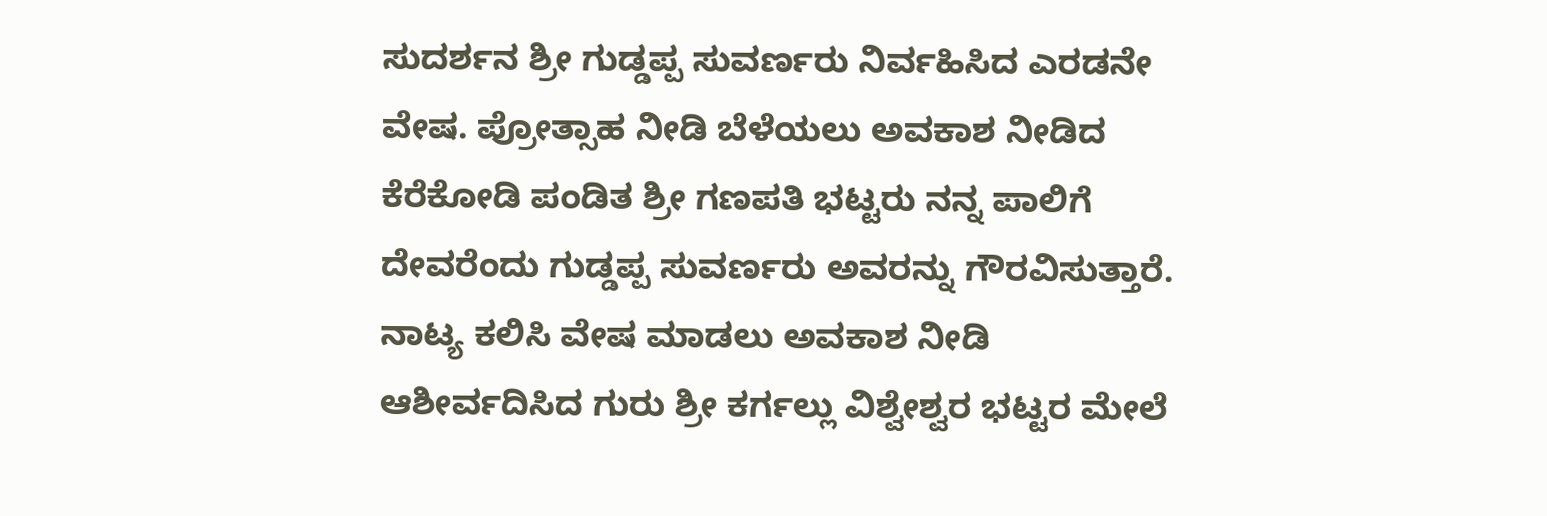ಸುದರ್ಶನ ಶ್ರೀ ಗುಡ್ಡಪ್ಪ ಸುವರ್ಣರು ನಿರ್ವಹಿಸಿದ ಎರಡನೇ ವೇಷ. ಪ್ರೋತ್ಸಾಹ ನೀಡಿ ಬೆಳೆಯಲು ಅವಕಾಶ ನೀಡಿದ ಕೆರೆಕೋಡಿ ಪಂಡಿತ ಶ್ರೀ ಗಣಪತಿ ಭಟ್ಟರು ನನ್ನ ಪಾಲಿಗೆ ದೇವರೆಂದು ಗುಡ್ಡಪ್ಪ ಸುವರ್ಣರು ಅವರನ್ನು ಗೌರವಿಸುತ್ತಾರೆ. ನಾಟ್ಯ ಕಲಿಸಿ ವೇಷ ಮಾಡಲು ಅವಕಾಶ ನೀಡಿ ಆಶೀರ್ವದಿಸಿದ ಗುರು ಶ್ರೀ ಕರ್ಗಲ್ಲು ವಿಶ್ವೇಶ್ವರ ಭಟ್ಟರ ಮೇಲೆ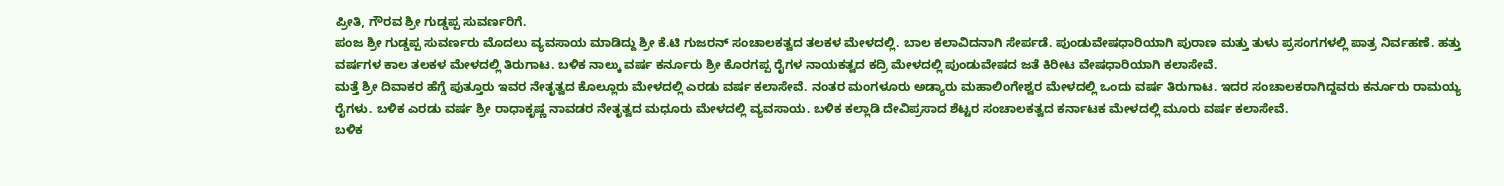ಪ್ರೀತಿ, ಗೌರವ ಶ್ರೀ ಗುಡ್ಡಪ್ಪ ಸುವರ್ಣರಿಗೆ.
ಪಂಜ ಶ್ರೀ ಗುಡ್ಡಪ್ಪ ಸುವರ್ಣರು ಮೊದಲು ವ್ಯವಸಾಯ ಮಾಡಿದ್ದು ಶ್ರೀ ಕೆ.ಟಿ ಗುಜರನ್ ಸಂಚಾಲಕತ್ವದ ತಲಕಳ ಮೇಳದಲ್ಲಿ. ಬಾಲ ಕಲಾವಿದನಾಗಿ ಸೇರ್ಪಡೆ. ಪುಂಡುವೇಷಧಾರಿಯಾಗಿ ಪುರಾಣ ಮತ್ತು ತುಳು ಪ್ರಸಂಗಗಳಲ್ಲಿ ಪಾತ್ರ ನಿರ್ವಹಣೆ. ಹತ್ತು ವರ್ಷಗಳ ಕಾಲ ತಲಕಳ ಮೇಳದಲ್ಲಿ ತಿರುಗಾಟ. ಬಳಿಕ ನಾಲ್ಕು ವರ್ಷ ಕರ್ನೂರು ಶ್ರೀ ಕೊರಗಪ್ಪ ರೈಗಳ ನಾಯಕತ್ವದ ಕದ್ರಿ ಮೇಳದಲ್ಲಿ ಪುಂಡುವೇಷದ ಜತೆ ಕಿರೀಟ ವೇಷಧಾರಿಯಾಗಿ ಕಲಾಸೇವೆ.
ಮತ್ತೆ ಶ್ರೀ ದಿವಾಕರ ಹೆಗ್ಡೆ ಪುತ್ತೂರು ಇವರ ನೇತೃತ್ವದ ಕೊಲ್ಲೂರು ಮೇಳದಲ್ಲಿ ಎರಡು ವರ್ಷ ಕಲಾಸೇವೆ. ನಂತರ ಮಂಗಳೂರು ಅಡ್ಯಾರು ಮಹಾಲಿಂಗೇಶ್ವರ ಮೇಳದಲ್ಲಿ ಒಂದು ವರ್ಷ ತಿರುಗಾಟ. ಇದರ ಸಂಚಾಲಕರಾಗಿದ್ದವರು ಕರ್ನೂರು ರಾಮಯ್ಯ ರೈಗಳು. ಬಳಿಕ ಎರಡು ವರ್ಷ ಶ್ರೀ ರಾಧಾಕೃಷ್ಣ ನಾವಡರ ನೇತೃತ್ವದ ಮಧೂರು ಮೇಳದಲ್ಲಿ ವ್ಯವಸಾಯ. ಬಳಿಕ ಕಲ್ಲಾಡಿ ದೇವಿಪ್ರಸಾದ ಶೆಟ್ಟರ ಸಂಚಾಲಕತ್ವದ ಕರ್ನಾಟಕ ಮೇಳದಲ್ಲಿ ಮೂರು ವರ್ಷ ಕಲಾಸೇವೆ.
ಬಳಿಕ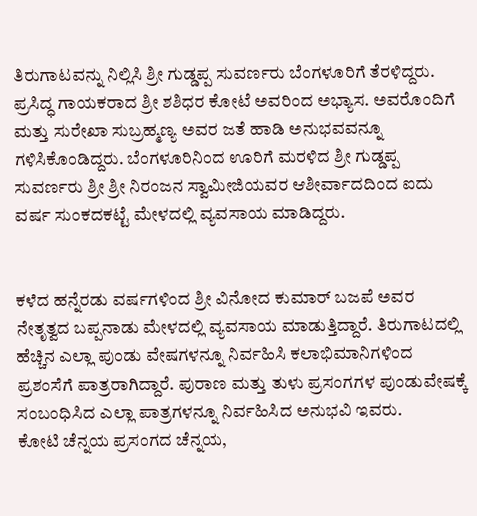ತಿರುಗಾಟವನ್ನು ನಿಲ್ಲಿಸಿ ಶ್ರೀ ಗುಡ್ಡಪ್ಪ ಸುವರ್ಣರು ಬೆಂಗಳೂರಿಗೆ ತೆರಳಿದ್ದರು. ಪ್ರಸಿದ್ಧ ಗಾಯಕರಾದ ಶ್ರೀ ಶಶಿಧರ ಕೋಟೆ ಅವರಿಂದ ಅಭ್ಯಾಸ. ಅವರೊಂದಿಗೆ ಮತ್ತು ಸುರೇಖಾ ಸುಬ್ರಹ್ಮಣ್ಯ ಅವರ ಜತೆ ಹಾಡಿ ಅನುಭವವನ್ನೂ ಗಳಿಸಿಕೊಂಡಿದ್ದರು. ಬೆಂಗಳೂರಿನಿಂದ ಊರಿಗೆ ಮರಳಿದ ಶ್ರೀ ಗುಡ್ಡಪ್ಪ ಸುವರ್ಣರು ಶ್ರೀ ಶ್ರೀ ನಿರಂಜನ ಸ್ವಾಮೀಜಿಯವರ ಆಶೀರ್ವಾದದಿಂದ ಐದು ವರ್ಷ ಸುಂಕದಕಟ್ಟೆ ಮೇಳದಲ್ಲಿ ವ್ಯವಸಾಯ ಮಾಡಿದ್ದರು.


ಕಳೆದ ಹನ್ನೆರಡು ವರ್ಷಗಳಿಂದ ಶ್ರೀ ವಿನೋದ ಕುಮಾರ್ ಬಜಪೆ ಅವರ ನೇತೃತ್ವದ ಬಪ್ಪನಾಡು ಮೇಳದಲ್ಲಿ ವ್ಯವಸಾಯ ಮಾಡುತ್ತಿದ್ದಾರೆ. ತಿರುಗಾಟದಲ್ಲಿ ಹೆಚ್ಚಿನ ಎಲ್ಲಾ ಪುಂಡು ವೇಷಗಳನ್ನೂ ನಿರ್ವಹಿಸಿ ಕಲಾಭಿಮಾನಿಗಳಿಂದ ಪ್ರಶಂಸೆಗೆ ಪಾತ್ರರಾಗಿದ್ದಾರೆ. ಪುರಾಣ ಮತ್ತು ತುಳು ಪ್ರಸಂಗಗಳ ಪುಂಡುವೇಷಕ್ಕೆ ಸಂಬಂಧಿಸಿದ ಎಲ್ಲಾ ಪಾತ್ರಗಳನ್ನೂ ನಿರ್ವಹಿಸಿದ ಅನುಭವಿ ಇವರು.
ಕೋಟಿ ಚೆನ್ನಯ ಪ್ರಸಂಗದ ಚೆನ್ನಯ,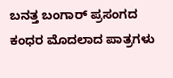ಬನತ್ತ ಬಂಗಾರ್ ಪ್ರಸಂಗದ ಕಂಧರ ಮೊದಲಾದ ಪಾತ್ರಗಳು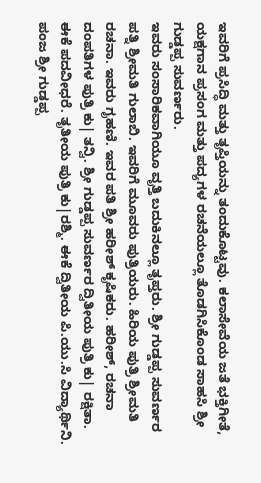ಇವರಿಗೆ ಪ್ರಸಿದ್ಧಿ ಮತ್ತು ತೃಪ್ತಿಯನ್ನು ತಂದುಕೊಟ್ಟವು. ಕಲಾಸೇವೆಯ ಜತೆ ಭಕ್ತಿಗೀತೆ, ಯಕ್ಷಗಾನ ಪ್ರಸಂಗ ಮತ್ತು ಪದ್ಯಗಳ ರಚನೆಯಲ್ಲೂ ತೊಡಗಿಸಿಕೊಂಡ ಸಾಹಸಿ ಶ್ರೀ ಗುಡ್ಡಪ್ಪ ಸುವರ್ಣರು.
ಇವರು ಸಂಸಾರಿಕವಾಗಿಯೂ ವೃತ್ತಿ ಬದುಕಿನಲ್ಲೂ ತೃಪ್ತರು. ಶ್ರೀ ಗುಡ್ಡಪ್ಪ ಸುವರ್ಣರ ಪತ್ನಿ ಶ್ರೀಮತಿ ಗುಲಾಬಿ. ಇವರಿಗೆ ಮೂವರು ಪುತ್ರಿಯರು. ಹಿರಿಯ ಪುತ್ರಿ ಶ್ರೀಮತಿ ರಚನಾ. ಇವರು ಗೃಹಣಿ. ಇವರ ಪತಿ ಶ್ರೀ ಹರೀಶ್ ಕೃಷಿಕರು. ಹರೀಶ್, ರಚನಾ ದಂಪತಿಗಳ ಪುತ್ರಿ ಕು| ತನ್ವಿ. ಶ್ರೀ ಗುಡ್ಡಪ್ಪ ಸುವರ್ಣರ ದ್ವಿತೀಯ ಪುತ್ರಿ ಕು| ರಕ್ಷಿತಾ. ಈಕೆ ಪದವೀಧರೆ. ತೃತೀಯ ಪುತ್ರಿ ಕು|ರಶ್ಮಿ. ಈಕೆ ದ್ವಿತೀಯ ಪಿ.ಯು.ಸಿ ವಿದ್ಯಾರ್ಥಿನಿ.
ಪಂಜ ಶ್ರೀ ಗುಡ್ಡಪ್ಪ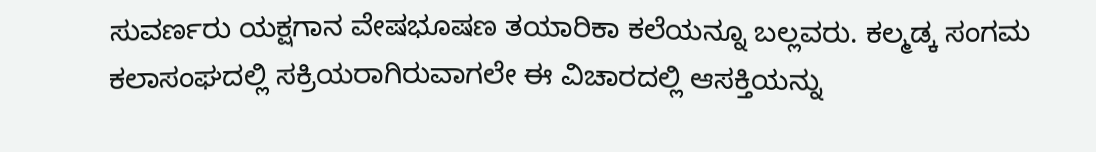ಸುವರ್ಣರು ಯಕ್ಷಗಾನ ವೇಷಭೂಷಣ ತಯಾರಿಕಾ ಕಲೆಯನ್ನೂ ಬಲ್ಲವರು. ಕಲ್ಮಡ್ಕ ಸಂಗಮ ಕಲಾಸಂಘದಲ್ಲಿ ಸಕ್ರಿಯರಾಗಿರುವಾಗಲೇ ಈ ವಿಚಾರದಲ್ಲಿ ಆಸಕ್ತಿಯನ್ನು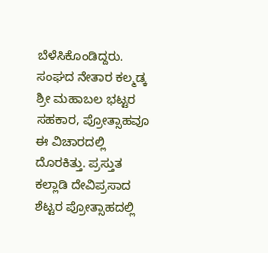ಬೆಳೆಸಿಕೊಂಡಿದ್ದರು. ಸಂಘದ ನೇತಾರ ಕಲ್ಮಡ್ಕ ಶ್ರೀ ಮಹಾಬಲ ಭಟ್ಟರ ಸಹಕಾರ, ಪ್ರೋತ್ಸಾಹವೂ ಈ ವಿಚಾರದಲ್ಲಿ ದೊರಕಿತ್ತು. ಪ್ರಸ್ತುತ ಕಲ್ಲಾಡಿ ದೇವಿಪ್ರಸಾದ ಶೆಟ್ಟರ ಪ್ರೋತ್ಸಾಹದಲ್ಲಿ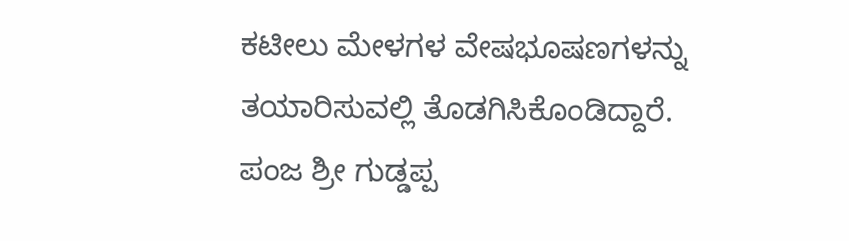ಕಟೀಲು ಮೇಳಗಳ ವೇಷಭೂಷಣಗಳನ್ನು ತಯಾರಿಸುವಲ್ಲಿ ತೊಡಗಿಸಿಕೊಂಡಿದ್ದಾರೆ. ಪಂಜ ಶ್ರೀ ಗುಡ್ಡಪ್ಪ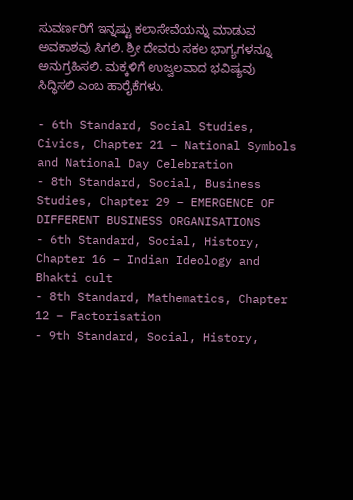ಸುವರ್ಣರಿಗೆ ಇನ್ನಷ್ಟು ಕಲಾಸೇವೆಯನ್ನು ಮಾಡುವ ಅವಕಾಶವು ಸಿಗಲಿ. ಶ್ರೀ ದೇವರು ಸಕಲ ಭಾಗ್ಯಗಳನ್ನೂ ಅನುಗ್ರಹಿಸಲಿ. ಮಕ್ಕಳಿಗೆ ಉಜ್ವಲವಾದ ಭವಿಷ್ಯವು ಸಿದ್ಧಿಸಲಿ ಎಂಬ ಹಾರೈಕೆಗಳು.

- 6th Standard, Social Studies, Civics, Chapter 21 – National Symbols and National Day Celebration
- 8th Standard, Social, Business Studies, Chapter 29 – EMERGENCE OF DIFFERENT BUSINESS ORGANISATIONS
- 6th Standard, Social, History, Chapter 16 – Indian Ideology and Bhakti cult
- 8th Standard, Mathematics, Chapter 12 – Factorisation
- 9th Standard, Social, History,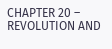CHAPTER 20 – REVOLUTION AND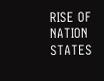RISE OF NATION STATES